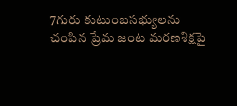7గురు కుటుంబసభ్యులను చంపిన ప్రేమ జంట మరణశిక్షపై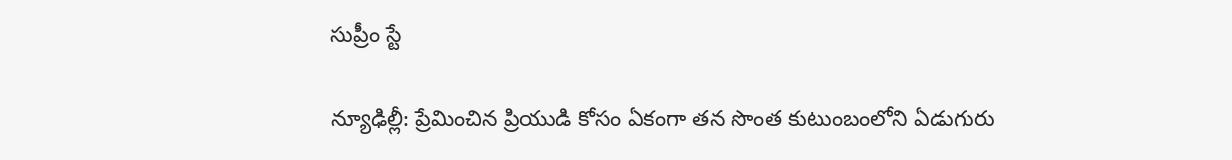సుప్రీం స్టే

న్యూఢిల్లీ: ప్రేమించిన ప్రియుడి కోసం ఏకంగా తన సొంత కుటుంబంలోని ఏడుగురు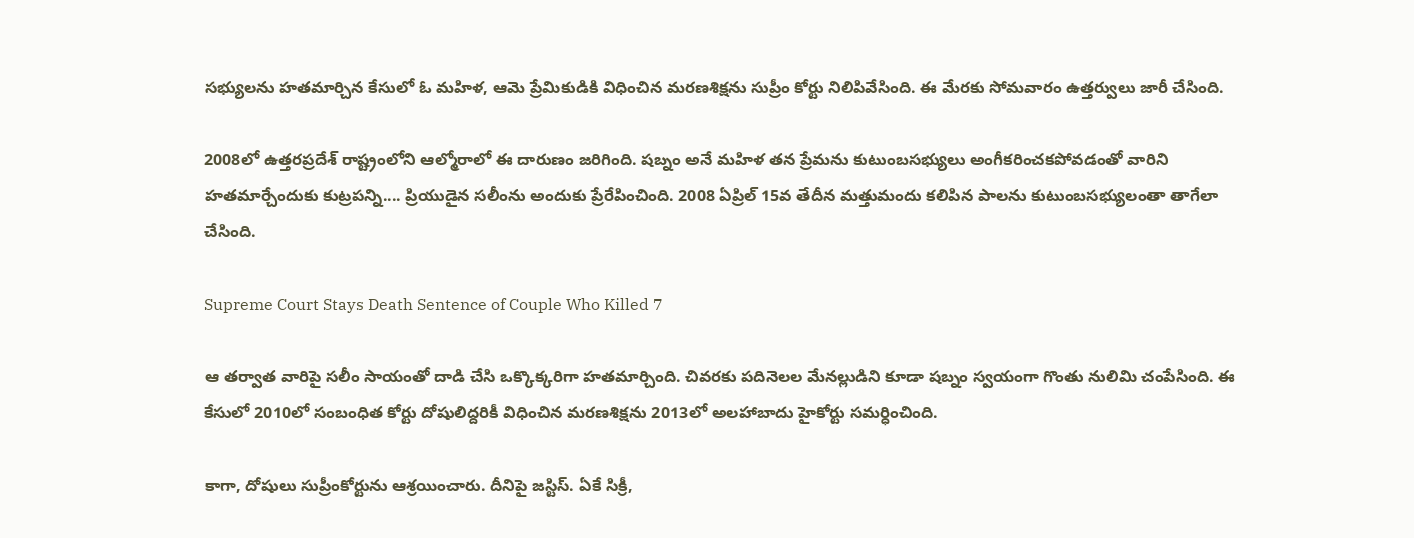సభ్యులను హతమార్చిన కేసులో ఓ మహిళ, ఆమె ప్రేమికుడికి విధించిన మరణశిక్షను సుప్రీం కోర్టు నిలిపివేసింది. ఈ మేరకు సోమవారం ఉత్తర్వులు జారీ చేసింది.

2008లో ఉత్తరప్రదేశ్ రాష్ట్రంలోని ఆల్మోరాలో ఈ దారుణం జరిగింది. షబ్నం అనే మహిళ తన ప్రేమను కుటుంబసభ్యులు అంగీకరించకపోవడంతో వారిని హతమార్చేందుకు కుట్రపన్ని.... ప్రియుడైన సలీంను అందుకు ప్రేరేపించింది. 2008 ఏప్రిల్‌ 15వ తేదీన మత్తుమందు కలిపిన పాలను కుటుంబసభ్యులంతా తాగేలా చేసింది.

Supreme Court Stays Death Sentence of Couple Who Killed 7

ఆ తర్వాత వారిపై సలీం సాయంతో దాడి చేసి ఒక్కొక్కరిగా హతమార్చింది. చివరకు పదినెలల మేనల్లుడిని కూడా షబ్నం స్వయంగా గొంతు నులిమి చంపేసింది. ఈ కేసులో 2010లో సంబంధిత కోర్టు దోషులిద్దరికీ విధించిన మరణశిక్షను 2013లో అలహాబాదు హైకోర్టు సమర్ధించింది.

కాగా, దోషులు సుప్రీంకోర్టును ఆశ్రయించారు. దీనిపై జస్టిస్‌. ఏకే సిక్రీ,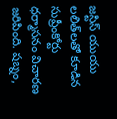జస్టిస్‌ యుయు లలిత్‌లతో కూడిన సుప్రీంకోర్టు ధర్మాసనం విచారణ జరిపింది. షబ్నం,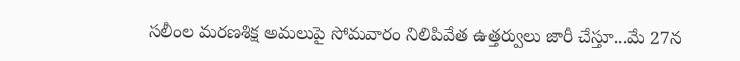సలీంల మరణశిక్ష అమలుపై సోమవారం నిలిపివేత ఉత్తర్వులు జారీ చేస్తూ...మే 27న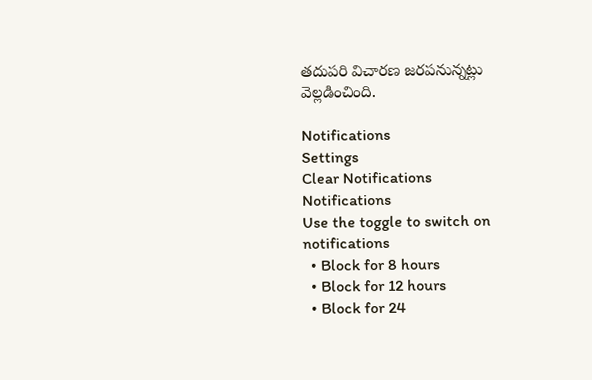తదుపరి విచారణ జరపనున్నట్లు వెల్లడించింది.

Notifications
Settings
Clear Notifications
Notifications
Use the toggle to switch on notifications
  • Block for 8 hours
  • Block for 12 hours
  • Block for 24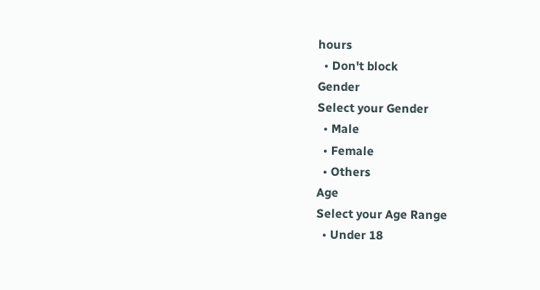hours
  • Don't block
Gender
Select your Gender
  • Male
  • Female
  • Others
Age
Select your Age Range
  • Under 18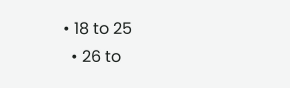• 18 to 25
  • 26 to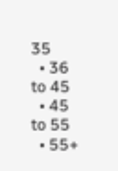35
  • 36 to 45
  • 45 to 55
  • 55+